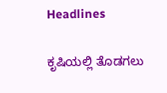Headlines

ಕೃಷಿಯಲ್ಲಿ ತೊಡಗಲು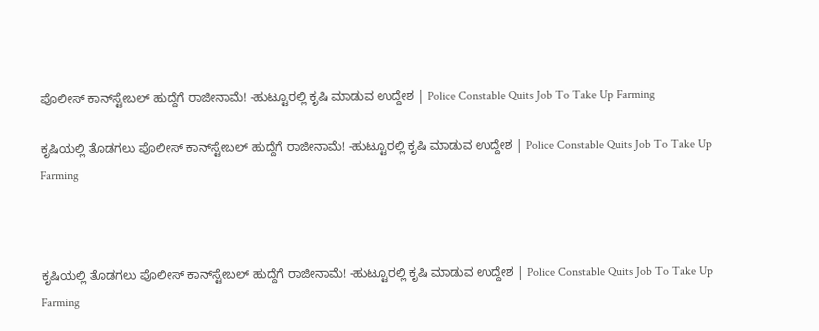ಪೊಲೀಸ್‌ ಕಾನ್‌ಸ್ಟೇಬಲ್‌ ಹುದ್ದೆಗೆ ರಾಜೀನಾಮೆ! -ಹುಟ್ಟೂರಲ್ಲಿ ಕೃಷಿ ಮಾಡುವ ಉದ್ದೇಶ | Police Constable Quits Job To Take Up Farming

ಕೃಷಿಯಲ್ಲಿ ತೊಡಗಲು ಪೊಲೀಸ್‌ ಕಾನ್‌ಸ್ಟೇಬಲ್‌ ಹುದ್ದೆಗೆ ರಾಜೀನಾಮೆ! -ಹುಟ್ಟೂರಲ್ಲಿ ಕೃಷಿ ಮಾಡುವ ಉದ್ದೇಶ | Police Constable Quits Job To Take Up Farming



ಕೃಷಿಯಲ್ಲಿ ತೊಡಗಲು ಪೊಲೀಸ್‌ ಕಾನ್‌ಸ್ಟೇಬಲ್‌ ಹುದ್ದೆಗೆ ರಾಜೀನಾಮೆ! -ಹುಟ್ಟೂರಲ್ಲಿ ಕೃಷಿ ಮಾಡುವ ಉದ್ದೇಶ | Police Constable Quits Job To Take Up Farming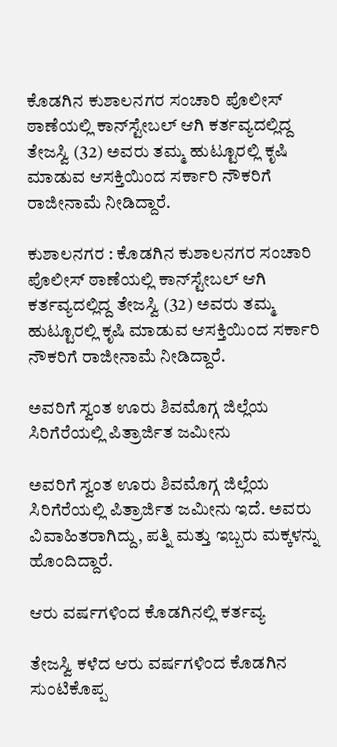ಕೊಡಗಿನ ಕುಶಾಲನಗರ ಸಂಚಾರಿ ಪೊಲೀಸ್ ಠಾಣೆಯಲ್ಲಿ ಕಾನ್‌ಸ್ಟೇಬಲ್‌ ಆಗಿ ಕರ್ತವ್ಯದಲ್ಲಿದ್ದ ತೇಜಸ್ವಿ (32) ಅವರು ತಮ್ಮ ಹುಟ್ಟೂರಲ್ಲಿ ಕೃಷಿ ಮಾಡುವ ಆಸಕ್ತಿಯಿಂದ ಸರ್ಕಾರಿ ನೌಕರಿಗೆ ರಾಜೀನಾಮೆ ನೀಡಿದ್ದಾರೆ.

ಕುಶಾಲನಗರ : ಕೊಡಗಿನ ಕುಶಾಲನಗರ ಸಂಚಾರಿ ಪೊಲೀಸ್ ಠಾಣೆಯಲ್ಲಿ ಕಾನ್‌ಸ್ಟೇಬಲ್‌ ಆಗಿ ಕರ್ತವ್ಯದಲ್ಲಿದ್ದ ತೇಜಸ್ವಿ (32) ಅವರು ತಮ್ಮ ಹುಟ್ಟೂರಲ್ಲಿ ಕೃಷಿ ಮಾಡುವ ಆಸಕ್ತಿಯಿಂದ ಸರ್ಕಾರಿ ನೌಕರಿಗೆ ರಾಜೀನಾಮೆ ನೀಡಿದ್ದಾರೆ.

ಅವರಿಗೆ ಸ್ವಂತ ಊರು ಶಿವಮೊಗ್ಗ ಜಿಲ್ಲೆಯ ಸಿರಿಗೆರೆಯಲ್ಲಿ ಪಿತ್ರಾರ್ಜಿತ ಜಮೀನು

ಅವರಿಗೆ ಸ್ವಂತ ಊರು ಶಿವಮೊಗ್ಗ ಜಿಲ್ಲೆಯ ಸಿರಿಗೆರೆಯಲ್ಲಿ ಪಿತ್ರಾರ್ಜಿತ ಜಮೀನು ಇದೆ. ಅವರು ವಿವಾಹಿತರಾಗಿದ್ದು, ಪತ್ನಿ ಮತ್ತು ಇಬ್ಬರು ಮಕ್ಕಳನ್ನು ಹೊಂದಿದ್ದಾರೆ.

ಆರು ವರ್ಷಗಳಿಂದ ಕೊಡಗಿನಲ್ಲಿ ಕರ್ತವ್ಯ

ತೇಜಸ್ವಿ ಕಳೆದ ಆರು ವರ್ಷಗಳಿಂದ ಕೊಡಗಿನ ಸುಂಟಿಕೊಪ್ಪ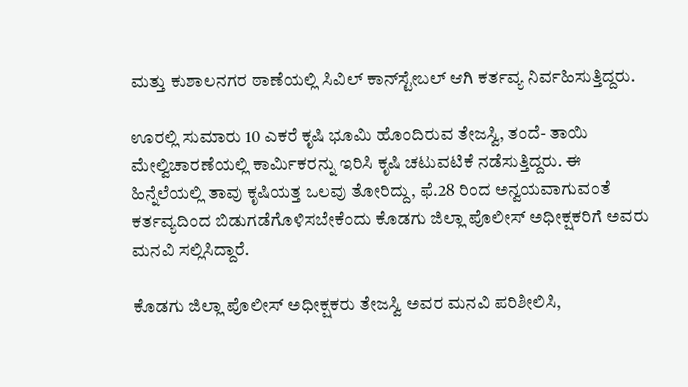ಮತ್ತು ಕುಶಾಲನಗರ ಠಾಣೆಯಲ್ಲಿ ಸಿವಿಲ್‌ ಕಾನ್‌ಸ್ಟೇಬಲ್‌ ಆಗಿ ಕರ್ತವ್ಯ ನಿರ್ವಹಿಸುತ್ತಿದ್ದರು.

ಊರಲ್ಲಿ ಸುಮಾರು 10 ಎಕರೆ ಕೃಷಿ ಭೂಮಿ ಹೊಂದಿರುವ ತೇಜಸ್ವಿ, ತಂದೆ- ತಾಯಿ ಮೇಲ್ವಿಚಾರಣೆಯಲ್ಲಿ ಕಾರ್ಮಿಕರನ್ನು ಇರಿಸಿ ಕೃಷಿ ಚಟುವಟಿಕೆ ನಡೆಸುತ್ತಿದ್ದರು. ಈ ಹಿನ್ನೆಲೆಯಲ್ಲಿ ತಾವು ಕೃಷಿಯತ್ತ ಒಲವು ತೋರಿದ್ದು, ಫೆ.28 ರಿಂದ ಅನ್ವಯವಾಗುವಂತೆ ಕರ್ತವ್ಯದಿಂದ ಬಿಡುಗಡೆಗೊಳಿಸಬೇಕೆಂದು ಕೊಡಗು ಜಿಲ್ಲಾ ಪೊಲೀಸ್ ಅಧೀಕ್ಷಕರಿಗೆ ಅವರು ಮನವಿ ಸಲ್ಲಿಸಿದ್ದಾರೆ.

ಕೊಡಗು ಜಿಲ್ಲಾ ಪೊಲೀಸ್ ಅಧೀಕ್ಷಕರು ತೇಜಸ್ವಿ ಅವರ ಮನವಿ ಪರಿಶೀಲಿಸಿ,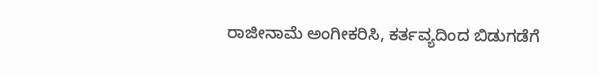ರಾಜೀನಾಮೆ ಅಂಗೀಕರಿಸಿ, ಕರ್ತವ್ಯದಿಂದ ಬಿಡುಗಡೆಗೆ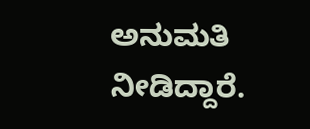ಅನುಮತಿ ನೀಡಿದ್ದಾರೆ.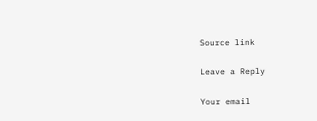Source link

Leave a Reply

Your email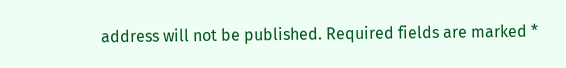address will not be published. Required fields are marked *